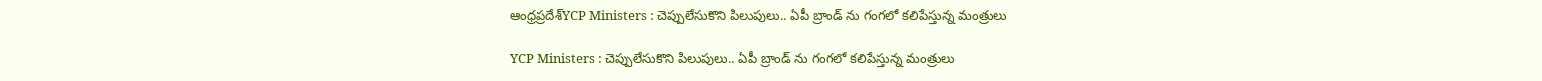ఆంధ్రప్రదేశ్‌YCP Ministers : చెప్పులేసుకొని పిలుపులు.. ఏపీ బ్రాండ్ ను గంగలో కలిపేస్తున్న మంత్రులు

YCP Ministers : చెప్పులేసుకొని పిలుపులు.. ఏపీ బ్రాండ్ ను గంగలో కలిపేస్తున్న మంత్రులు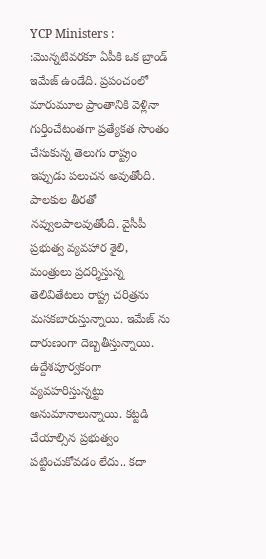YCP Ministers : :మొన్నటివరకూ ఏపీకి ఒక బ్రాండ్ ఇమేజ్ ఉండేది. ప్రపంచంలో మారుమూల ప్రాంతానికి వెళ్లినా గుర్తించేటంతగా ప్రత్యేకత సొంతం చేసుకున్న తెలుగు రాష్ట్రం ఇప్పుడు పలుచన అవుతోంది. పాలకుల తీరతో నవ్వులపాలవుతోంది. వైసీపీ ప్రభుత్వ వ్యవహార శైలి, మంత్రులు ప్రదర్శిస్తున్న తెలివితేటలు రాష్ట్ర చరిత్రను మసకబారుస్తున్నాయి. ఇమేజ్ ను దారుణంగా దెబ్బతీస్తున్నాయి. ఉద్దేశపూర్వకంగా వ్యవహరిస్తున్నట్టు అనుమానాలున్నాయి. కట్టడి చేయాల్సిన ప్రభుత్వం పట్టించుకోవడం లేదు.. కదా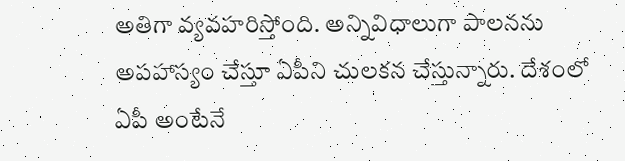అతిగా వ్యవహరిస్తోంది. అన్నివిధాలుగా పాలనను అపహాస్యం చేస్తూ ఏపీని చులకన చేస్తున్నారు. దేశంలో ఏపీ అంటేనే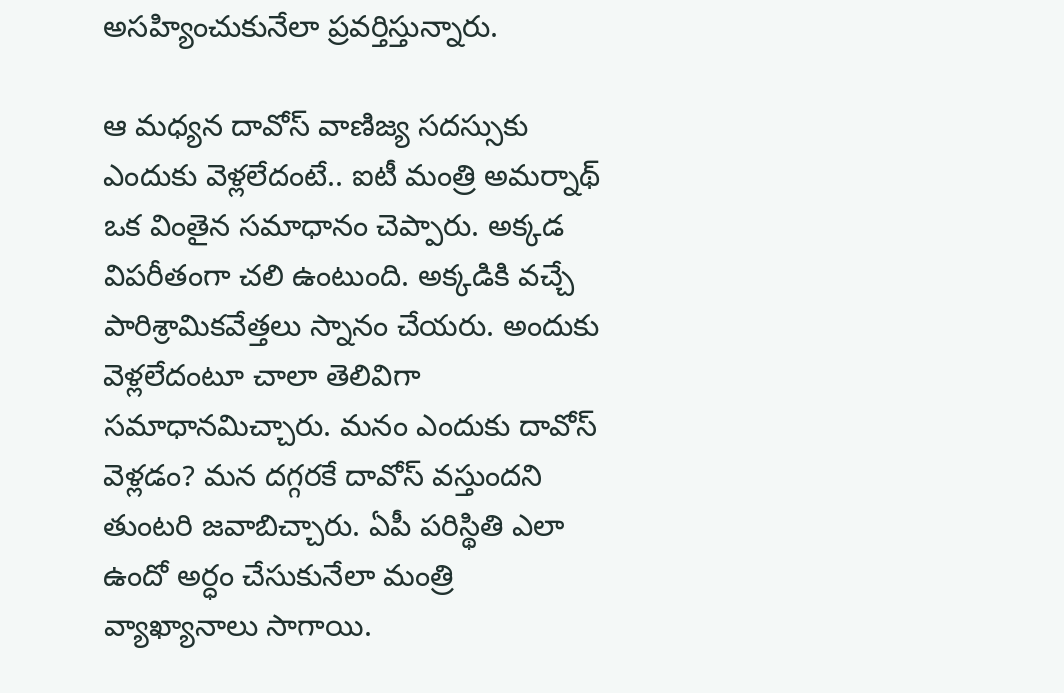అసహ్యించుకునేలా ప్రవర్తిస్తున్నారు.

ఆ మధ్యన దావోస్ వాణిజ్య సదస్సుకు ఎందుకు వెళ్లలేదంటే.. ఐటీ మంత్రి అమర్నాథ్ ఒక వింతైన సమాధానం చెప్పారు. అక్కడ విపరీతంగా చలి ఉంటుంది. అక్కడికి వచ్చే పారిశ్రామికవేత్తలు స్నానం చేయరు. అందుకు వెళ్లలేదంటూ చాలా తెలివిగా సమాధానమిచ్చారు. మనం ఎందుకు దావోస్ వెళ్లడం? మన దగ్గరకే దావోస్ వస్తుందని తుంటరి జవాబిచ్చారు. ఏపీ పరిస్థితి ఎలా ఉందో అర్ధం చేసుకునేలా మంత్రి వ్యాఖ్యానాలు సాగాయి.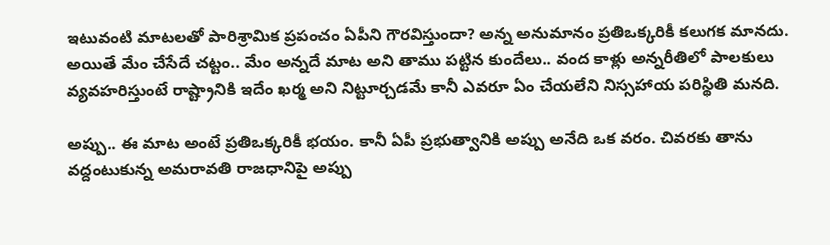ఇటువంటి మాటలతో పారిశ్రామిక ప్రపంచం ఏపీని గౌరవిస్తుందా? అన్న అనుమానం ప్రతిఒక్కరికీ కలుగక మానదు. అయితే మేం చేసేదే చట్టం.. మేం అన్నదే మాట అని తాము పట్టిన కుందేలు.. వంద కాళ్లు అన్నరీతిలో పాలకులు వ్యవహరిస్తుంటే రాష్ట్రానికి ఇదేం ఖర్మ అని నిట్టూర్చడమే కానీ ఎవరూ ఏం చేయలేని నిస్సహాయ పరిస్థితి మనది.

అప్పు.. ఈ మాట అంటే ప్రతిఒక్కరికీ భయం. కానీ ఏపీ ప్రభుత్వానికి అప్పు అనేది ఒక వరం. చివరకు తాను వద్దంటుకున్న అమరావతి రాజధానిపై అప్పు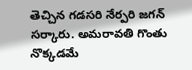తెచ్చిన గడసరి నేర్పరి జగన్ సర్కారు. అమరావతి గొంతు నొక్కడమే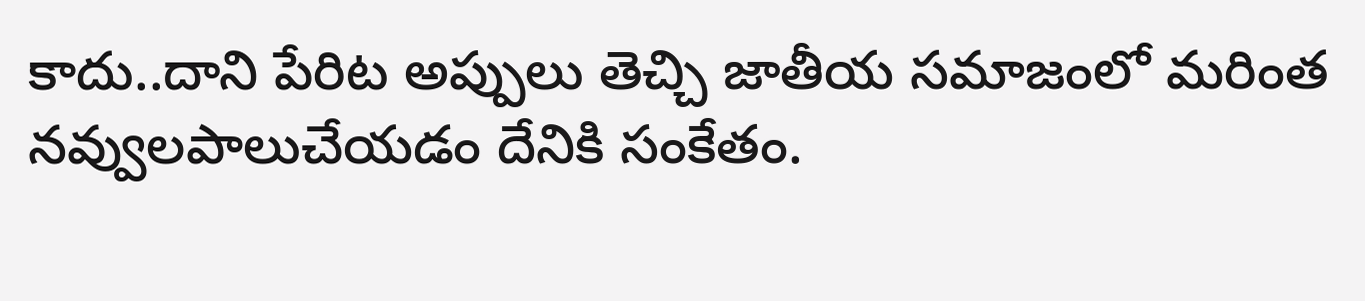కాదు..దాని పేరిట అప్పులు తెచ్చి జాతీయ సమాజంలో మరింత నవ్వులపాలుచేయడం దేనికి సంకేతం.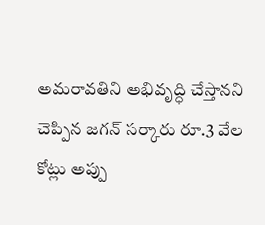అమరావతిని అభివృద్ధి చేస్తానని చెప్పిన జగన్ సర్కారు రూ.3 వేల కోట్లు అప్పు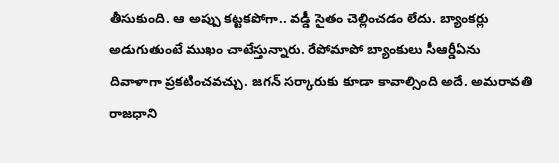తీసుకుంది. ఆ అప్పు కట్టకపోగా.. వడ్డీ సైతం చెల్లించడం లేదు. బ్యాంకర్లు అడుగుతుంటే ముఖం చాటేస్తున్నారు. రేపోమాపో బ్యాంకులు సీఆర్డీఏను దివాళాగా ప్రకటించవచ్చు. జగన్ సర్కారుకు కూడా కావాల్సింది అదే. అమరావతి రాజధాని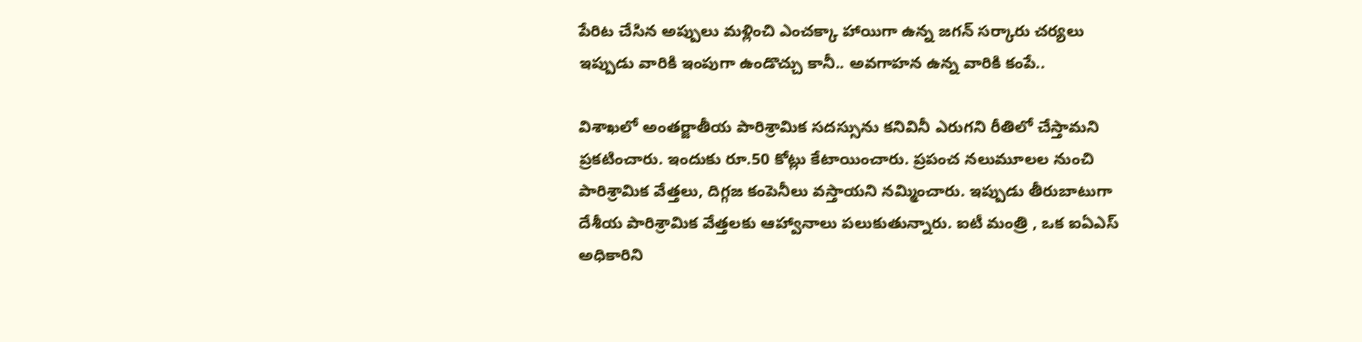పేరిట చేసిన అప్పులు మళ్లించి ఎంచక్కా హాయిగా ఉన్న జగన్ సర్కారు చర్యలు ఇప్పుడు వారికి ఇంపుగా ఉండొచ్చు కానీ.. అవగాహన ఉన్న వారికి కంపే..

విశాఖలో అంతర్జాతీయ పారిశ్రామిక సదస్సును కనివినీ ఎరుగని రీతిలో చేస్తామని ప్రకటించారు. ఇందుకు రూ.50 కోట్లు కేటాయించారు. ప్రపంచ నలుమూలల నుంచి పారిశ్రామిక వేత్తలు, దిగ్గజ కంపెనీలు వస్తాయని నమ్మించారు. ఇప్పుడు తీరుబాటుగా దేశీయ పారిశ్రామిక వేత్తలకు ఆహ్వానాలు పలుకుతున్నారు. ఐటీ మంత్రి , ఒక ఐఏఎస్ అధికారిని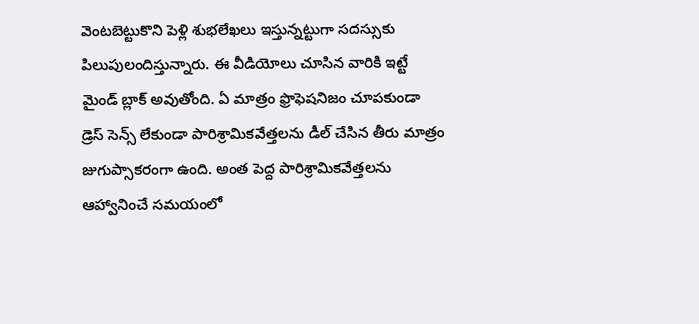వెంటబెట్టుకొని పెళ్లి శుభలేఖలు ఇస్తున్నట్టుగా సదస్సుకు పిలుపులందిస్తున్నారు. ఈ వీడియోలు చూసిన వారికి ఇట్టే మైండ్ బ్లాక్ అవుతోంది. ఏ మాత్రం ఫ్రొఫెషనిజం చూపకుండా డ్రెస్ సెన్స్ లేకుండా పారిశ్రామికవేత్తలను డీల్ చేసిన తీరు మాత్రం జుగుప్సాకరంగా ఉంది. అంత పెద్ద పారిశ్రామికవేత్తలను ఆహ్వానించే సమయంలో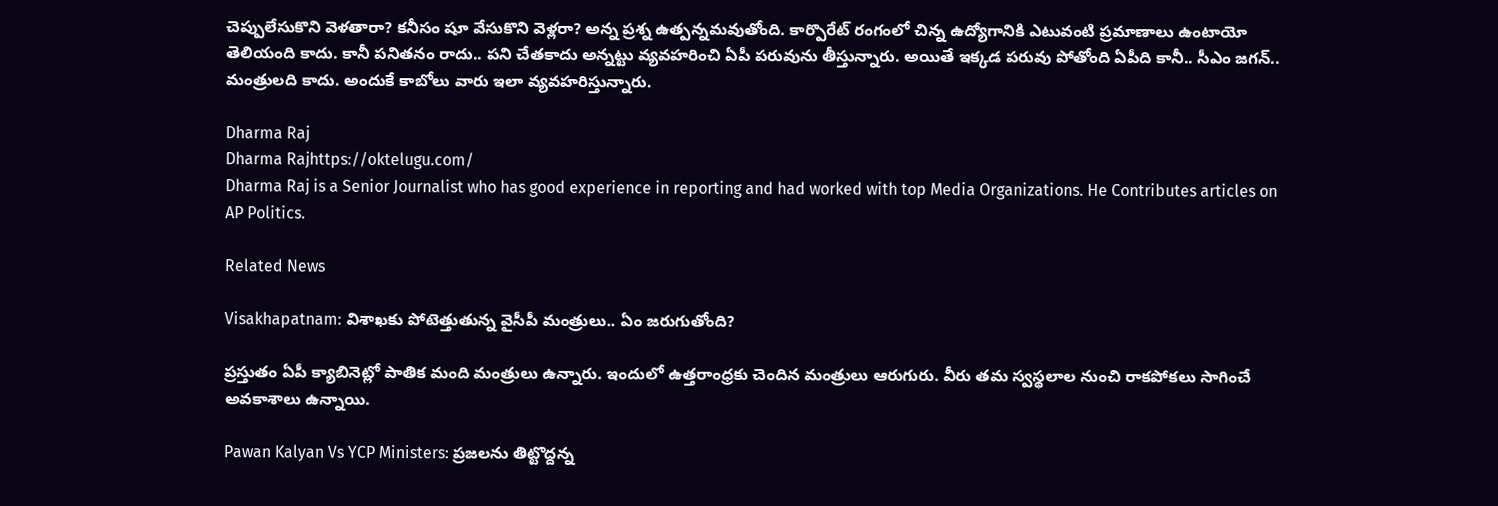చెప్పులేసుకొని వెళతారా? కనీసం షూ వేసుకొని వెళ్లరా? అన్న ప్రశ్న ఉత్పన్నమవుతోంది. కార్పొరేట్ రంగంలో చిన్న ఉద్యోగానికి ఎటువంటి ప్రమాణాలు ఉంటాయో తెలియంది కాదు. కానీ పనితనం రాదు.. పని చేతకాదు అన్నట్టు వ్యవహరించి ఏపీ పరువును తీస్తున్నారు. అయితే ఇక్కడ పరువు పోతోంది ఏపీది కానీ.. సీఎం జగన్.. మంత్రులది కాదు. అందుకే కాబోలు వారు ఇలా వ్యవహరిస్తున్నారు.

Dharma Raj
Dharma Rajhttps://oktelugu.com/
Dharma Raj is a Senior Journalist who has good experience in reporting and had worked with top Media Organizations. He Contributes articles on AP Politics.

Related News

Visakhapatnam: విశాఖకు పోటెత్తుతున్న వైసీపీ మంత్రులు.. ఏం జరుగుతోంది?

ప్రస్తుతం ఏపీ క్యాబినెట్లో పాతిక మంది మంత్రులు ఉన్నారు. ఇందులో ఉత్తరాంధ్రకు చెందిన మంత్రులు ఆరుగురు. వీరు తమ స్వస్థలాల నుంచి రాకపోకలు సాగించే అవకాశాలు ఉన్నాయి.

Pawan Kalyan Vs YCP Ministers: ప్రజలను తిట్టొద్దన్న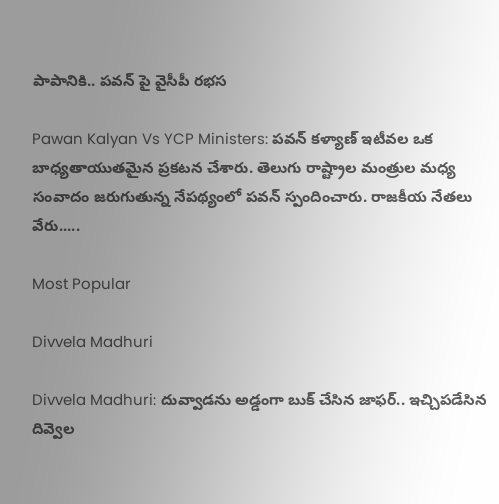పాపానికి.. పవన్ పై వైసీపీ రభస

Pawan Kalyan Vs YCP Ministers: పవన్ కళ్యాణ్ ఇటీవల ఒక బాధ్యతాయుతమైన ప్రకటన చేశారు. తెలుగు రాష్ట్రాల మంత్రుల మధ్య సంవాదం జరుగుతున్న నేపథ్యంలో పవన్ స్పందించారు. రాజకీయ నేతలు వేరు.....

Most Popular

Divvela Madhuri

Divvela Madhuri: దువ్వాడను అడ్డంగా బుక్ చేసిన జాఫర్.. ఇచ్చిపడేసిన దివ్వెల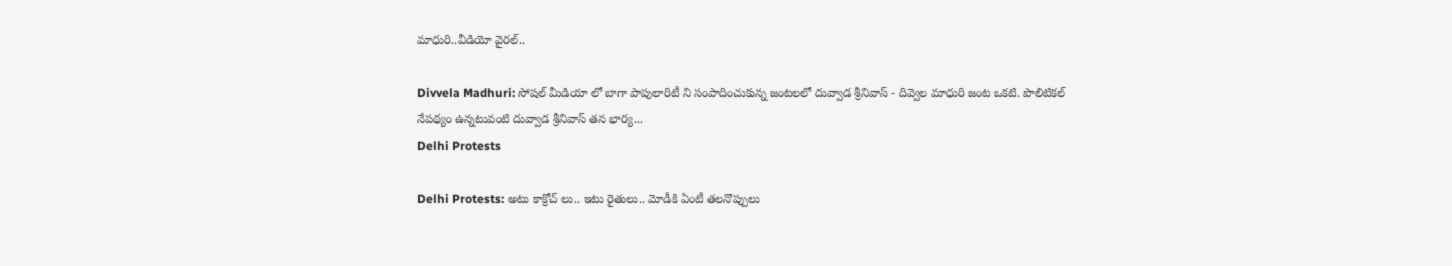మాధురి..వీడియో వైరల్..

Divvela Madhuri: సోషల్ మీడియా లో బాగా పాపులారిటీ ని సంపాదించుకున్న జంటలలో దువ్వాడ శ్రీనివాస్ - దివ్వెల మాధురి జంట ఒకటి. పొలిటికల్ నేపథ్యం ఉన్నటువంటి దువ్వాడ శ్రీనివాస్ తన భార్య...
Delhi Protests

Delhi Protests: అటు కాక్రోచ్ లు.. ఇటు రైతులు.. మోడీకి ఏంటీ తలనొప్పులు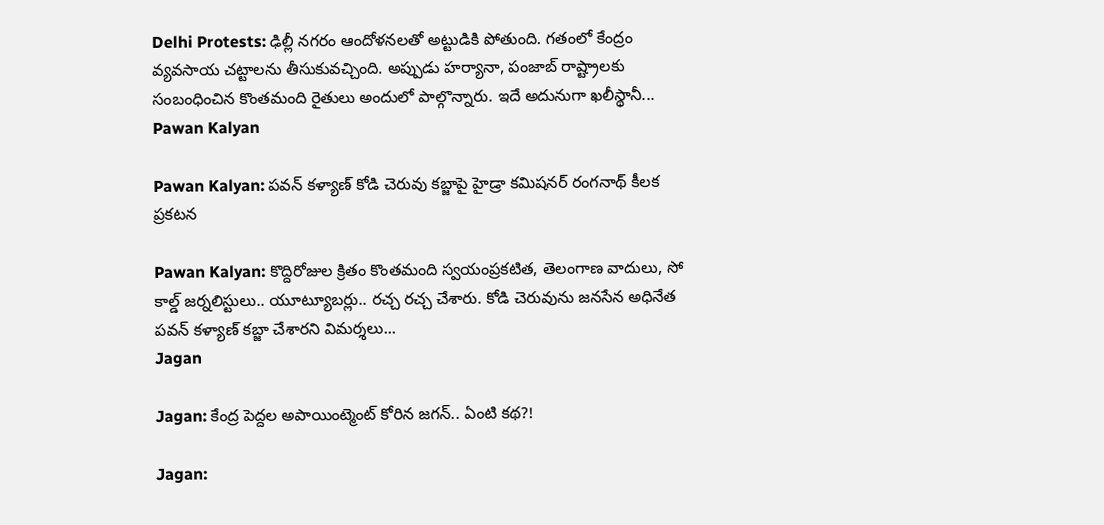Delhi Protests: ఢిల్లీ నగరం ఆందోళనలతో అట్టుడికి పోతుంది. గతంలో కేంద్రం వ్యవసాయ చట్టాలను తీసుకువచ్చింది. అప్పుడు హర్యానా, పంజాబ్ రాష్ట్రాలకు సంబంధించిన కొంతమంది రైతులు అందులో పాల్గొన్నారు. ఇదే అదునుగా ఖలీస్థానీ...
Pawan Kalyan

Pawan Kalyan: పవన్ కళ్యాణ్ కోడి చెరువు కబ్జాపై హైడ్రా కమిషనర్ రంగనాథ్ కీలక ప్రకటన

Pawan Kalyan: కొద్దిరోజుల క్రితం కొంతమంది స్వయంప్రకటిత, తెలంగాణ వాదులు, సో కాల్డ్ జర్నలిస్టులు.. యూట్యూబర్లు.. రచ్చ రచ్చ చేశారు. కోడి చెరువును జనసేన అధినేత పవన్ కళ్యాణ్ కబ్జా చేశారని విమర్శలు...
Jagan

Jagan: కేంద్ర పెద్దల అపాయింట్మెంట్ కోరిన జగన్.. ఏంటి కథ?!

Jagan: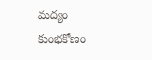మద్యం కుంభకోణం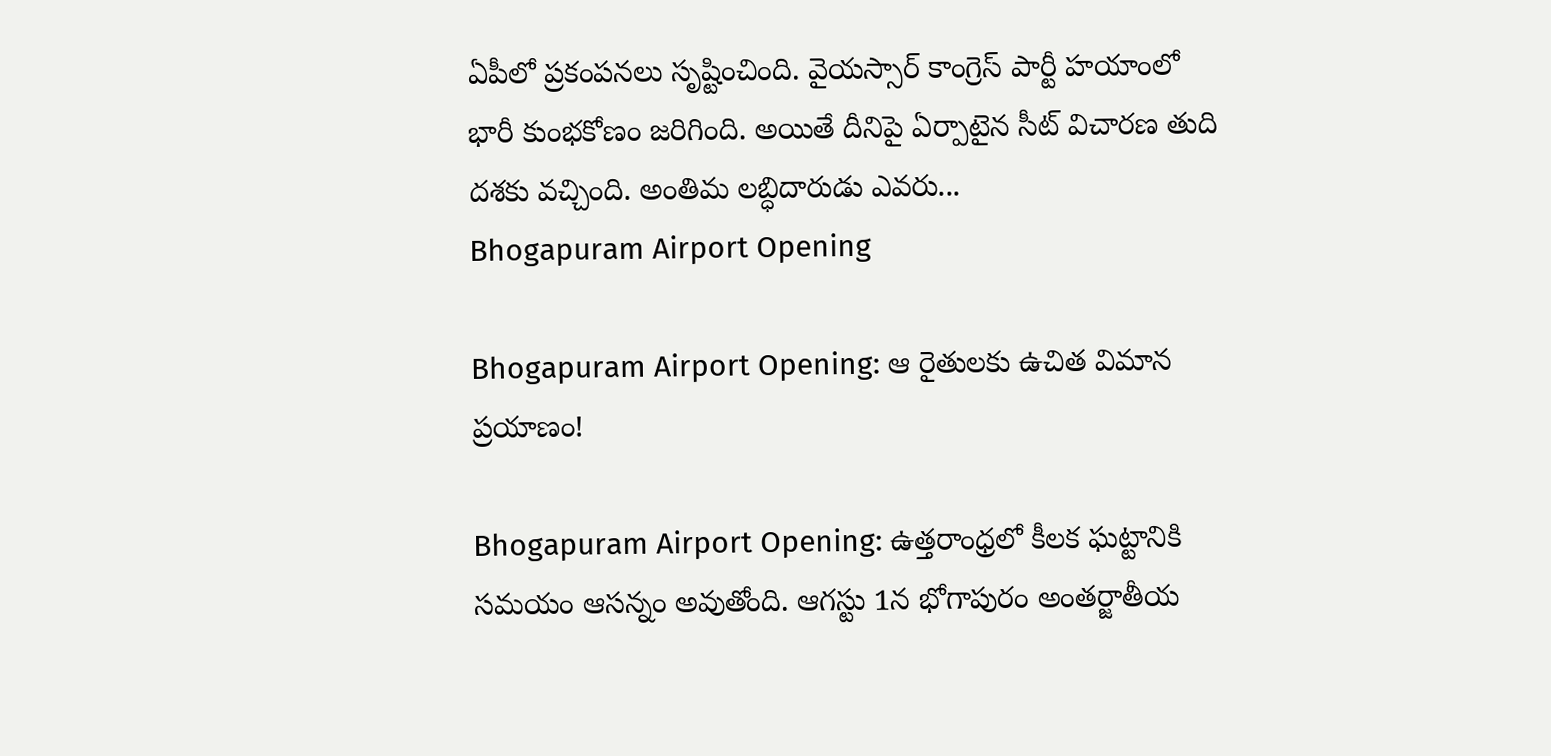ఏపీలో ప్రకంపనలు సృష్టించింది. వైయస్సార్ కాంగ్రెస్ పార్టీ హయాంలో భారీ కుంభకోణం జరిగింది. అయితే దీనిపై ఏర్పాటైన సీట్ విచారణ తుది దశకు వచ్చింది. అంతిమ లబ్ధిదారుడు ఎవరు...
Bhogapuram Airport Opening

Bhogapuram Airport Opening: ఆ రైతులకు ఉచిత విమాన ప్రయాణం!

Bhogapuram Airport Opening: ఉత్తరాంధ్రలో కీలక ఘట్టానికి సమయం ఆసన్నం అవుతోంది. ఆగస్టు 1న భోగాపురం అంతర్జాతీయ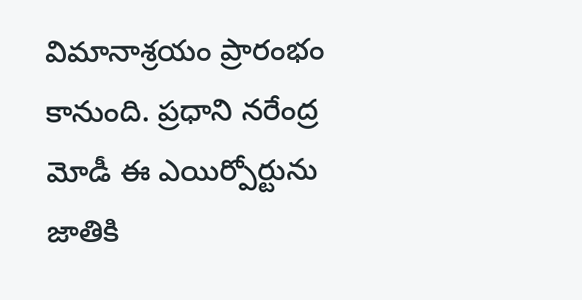విమానాశ్రయం ప్రారంభం కానుంది. ప్రధాని నరేంద్ర మోడీ ఈ ఎయిర్పోర్టును జాతికి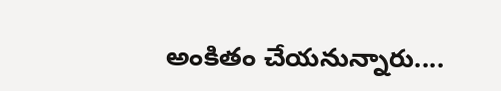అంకితం చేయనున్నారు....